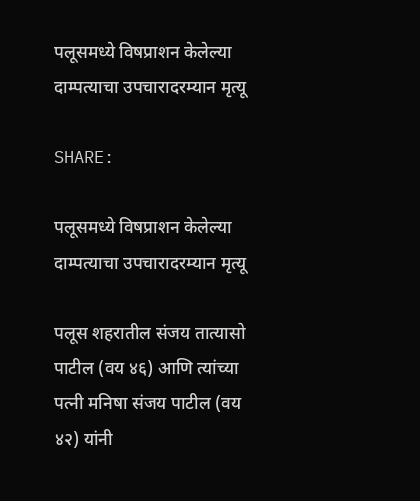पलूसमध्ये विषप्राशन केलेल्या दाम्पत्याचा उपचारादरम्यान मृत्यू

SHARE:

पलूसमध्ये विषप्राशन केलेल्या दाम्पत्याचा उपचारादरम्यान मृत्यू

पलूस शहरातील संजय तात्यासो पाटील (वय ४६) आणि त्यांच्या पत्नी मनिषा संजय पाटील (वय ४२) यांनी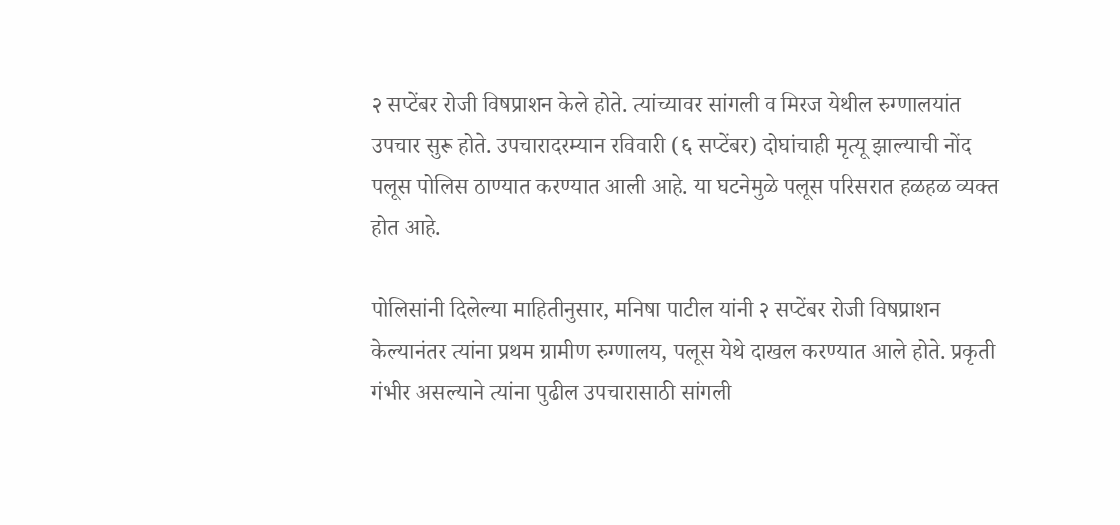२ सप्टेंबर रोजी विषप्राशन केले होते. त्यांच्यावर सांगली व मिरज येथील रुग्णालयांत उपचार सुरू होते. उपचारादरम्यान रविवारी (६ सप्टेंबर) दोघांचाही मृत्यू झाल्याची नोंद पलूस पोलिस ठाण्यात करण्यात आली आहे. या घटनेमुळे पलूस परिसरात हळहळ व्यक्त होत आहे.

पोलिसांनी दिलेल्या माहितीनुसार, मनिषा पाटील यांनी २ सप्टेंबर रोजी विषप्राशन केल्यानंतर त्यांना प्रथम ग्रामीण रुग्णालय, पलूस येथे दाखल करण्यात आले होते. प्रकृती गंभीर असल्याने त्यांना पुढील उपचारासाठी सांगली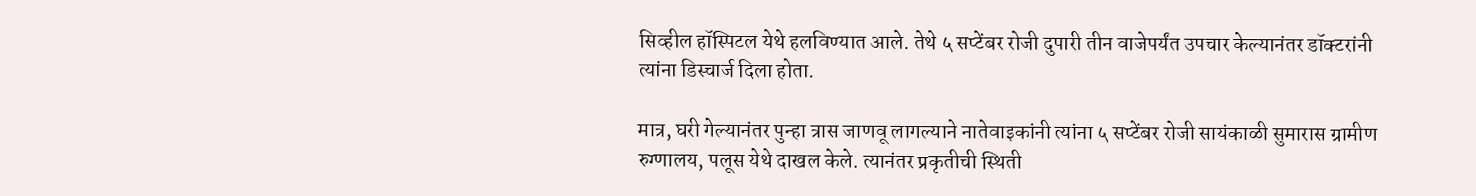सिव्हील हॉस्पिटल येथे हलविण्यात आले. तेथे ५ सप्टेंबर रोजी दुपारी तीन वाजेपर्यंत उपचार केल्यानंतर डॉक्टरांनी त्यांना डिस्चार्ज दिला होता.

मात्र, घरी गेल्यानंतर पुन्हा त्रास जाणवू लागल्याने नातेवाइकांनी त्यांना ५ सप्टेंबर रोजी सायंकाळी सुमारास ग्रामीण रुग्णालय, पलूस येथे दाखल केले. त्यानंतर प्रकृतीची स्थिती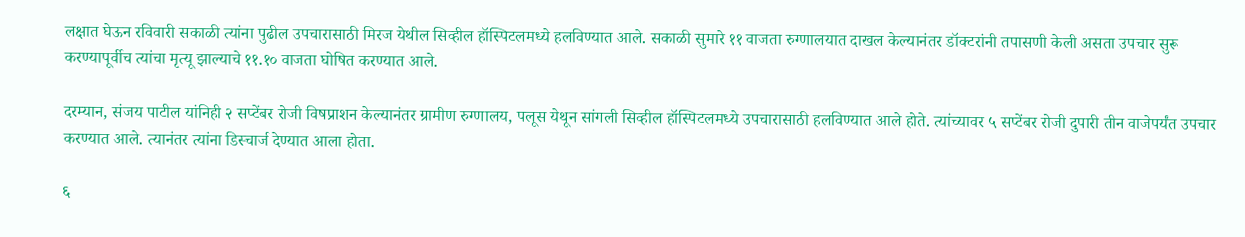लक्षात घेऊन रविवारी सकाळी त्यांना पुढील उपचारासाठी मिरज येथील सिव्हील हॉस्पिटलमध्ये हलविण्यात आले. सकाळी सुमारे ११ वाजता रुग्णालयात दाखल केल्यानंतर डॉक्टरांनी तपासणी केली असता उपचार सुरू करण्यापूर्वीच त्यांचा मृत्यू झाल्याचे ११.१० वाजता घोषित करण्यात आले.

दरम्यान, संजय पाटील यांनिही २ सप्टेंबर रोजी विषप्राशन केल्यानंतर ग्रामीण रुग्णालय, पलूस येथून सांगली सिव्हील हॉस्पिटलमध्ये उपचारासाठी हलविण्यात आले होते. त्यांच्यावर ५ सप्टेंबर रोजी दुपारी तीन वाजेपर्यंत उपचार करण्यात आले. त्यानंतर त्यांना डिस्चार्ज देण्यात आला होता.

६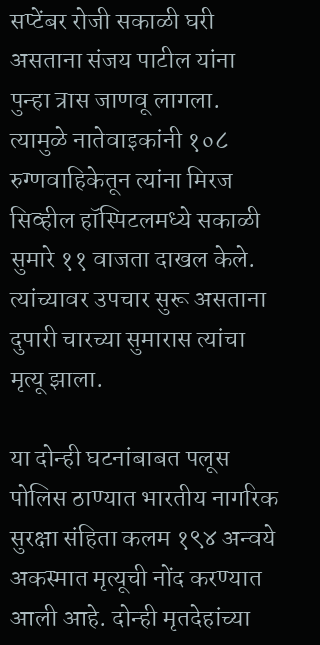सप्टेंबर रोजी सकाळी घरी असताना संजय पाटील यांना पुन्हा त्रास जाणवू लागला. त्यामुळे नातेवाइकांनी १०८ रुग्णवाहिकेतून त्यांना मिरज सिव्हील हॉस्पिटलमध्ये सकाळी सुमारे ११ वाजता दाखल केले. त्यांच्यावर उपचार सुरू असताना दुपारी चारच्या सुमारास त्यांचा मृत्यू झाला.

या दोन्ही घटनांबाबत पलूस पोलिस ठाण्यात भारतीय नागरिक सुरक्षा संहिता कलम १९४ अन्वये अकस्मात मृत्यूची नोंद करण्यात आली आहे. दोन्ही मृतदेहांच्या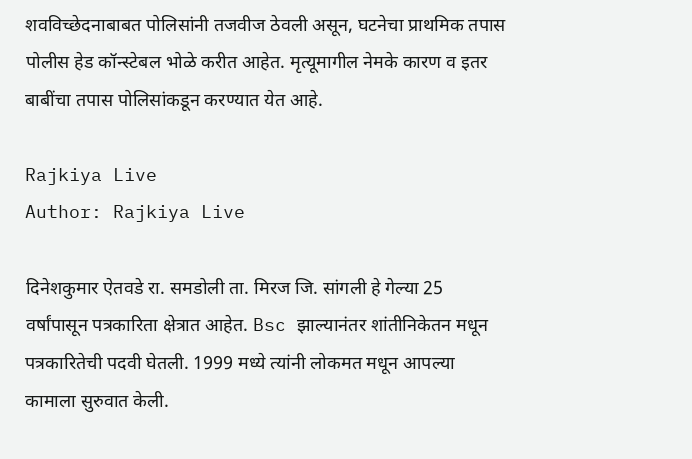शवविच्छेदनाबाबत पोलिसांनी तजवीज ठेवली असून, घटनेचा प्राथमिक तपास पोलीस हेड कॉन्स्टेबल भोळे करीत आहेत. मृत्यूमागील नेमके कारण व इतर बाबींचा तपास पोलिसांकडून करण्यात येत आहे.

Rajkiya Live
Author: Rajkiya Live

दिनेशकुमार ऐतवडे रा. समडोली ता. मिरज जि. सांगली हे गेल्या 25 वर्षांपासून पत्रकारिता क्षेत्रात आहेत. Bsc झाल्यानंतर शांतीनिकेतन मधून पत्रकारितेची पदवी घेतली. 1999 मध्ये त्यांनी लोकमत मधून आपल्या कामाला सुरुवात केली.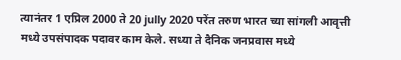त्यानंतर 1 एप्रिल 2000 ते 20 jully 2020 परेंत तरुण भारत च्या सांगली आवृत्ती मध्ये उपसंपादक पदावर काम केले. सध्या ते दैनिक जनप्रवास मध्ये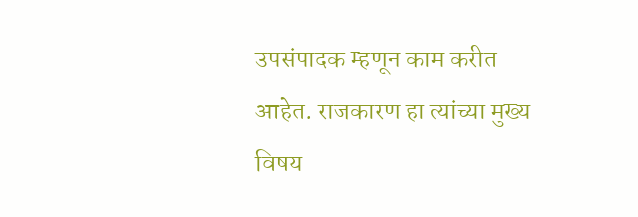उपसंपादक म्हणून काम करीत आहेत. राजकारण हा त्यांच्या मुख्य विषय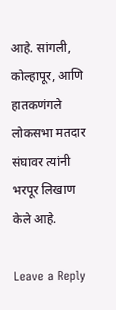आहे. सांगली, कोल्हापूर, आणि हातकणंगले लोकसभा मतदार संघावर त्यांनी भरपूर लिखाण केले आहे.

Leave a Reply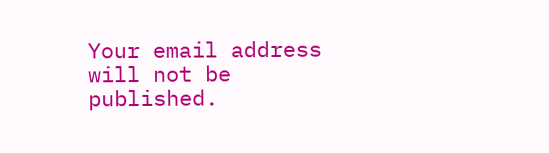Your email address will not be published.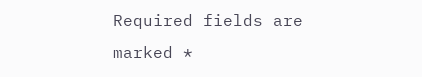Required fields are marked *